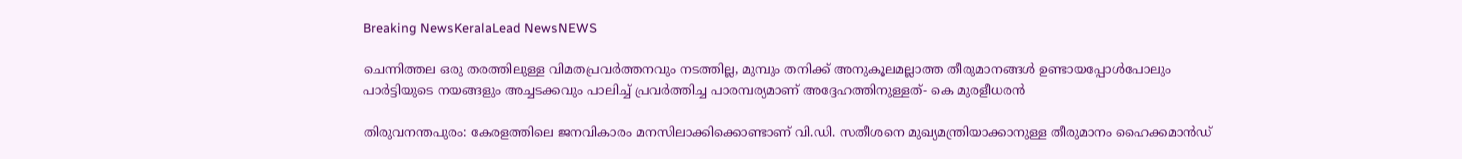Breaking NewsKeralaLead NewsNEWS

ചെന്നിത്തല ഒരു തരത്തിലുള്ള വിമതപ്രവർത്തനവും നടത്തില്ല, മുമ്പും തനിക്ക് അനുകൂലമല്ലാത്ത തീരുമാനങ്ങൾ ഉണ്ടായപ്പോൾപോലും പാർട്ടിയുടെ നയങ്ങളും അച്ചടക്കവും പാലിച്ച് പ്രവർത്തിച്ച പാരമ്പര്യമാണ് അദ്ദേഹത്തിനുള്ളത്- കെ മുരളീധരൻ

തിരുവനന്തപുരം: കേരളത്തിലെ ജനവികാരം മനസിലാക്കിക്കൊണ്ടാണ് വി.ഡി. സതീശനെ മുഖ്യമന്ത്രിയാക്കാനുള്ള തീരുമാനം ഹൈക്കമാൻഡ്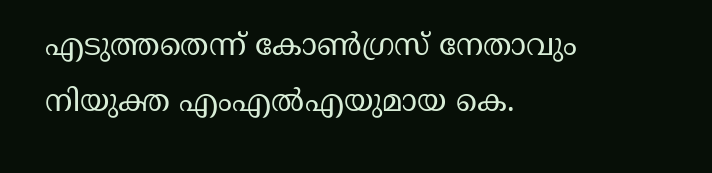എടുത്തതെന്ന് കോൺഗ്രസ് നേതാവും നിയുക്ത എംഎൽഎയുമായ കെ.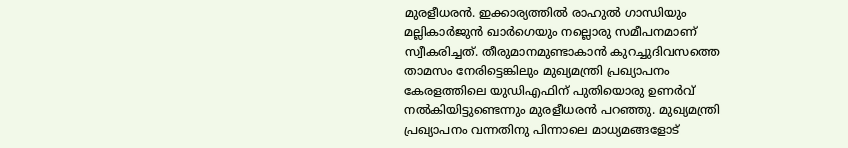മുരളീധരൻ. ഇക്കാര്യത്തിൽ രാഹുൽ ഗാന്ധിയും മല്ലികാർജുൻ ഖാർഗെയും നല്ലൊരു സമീപനമാണ് സ്വീകരിച്ചത്. തീരുമാനമുണ്ടാകാൻ കുറച്ചുദിവസത്തെ താമസം നേരിട്ടെങ്കിലും മുഖ്യമന്ത്രി പ്രഖ്യാപനം കേരളത്തിലെ യുഡിഎഫിന് പുതിയൊരു ഉണർവ് നൽകിയിട്ടുണ്ടെന്നും മുരളീധരൻ പറഞ്ഞു. മുഖ്യമന്ത്രി പ്രഖ്യാപനം വന്നതിനു പിന്നാലെ മാധ്യമങ്ങളോട്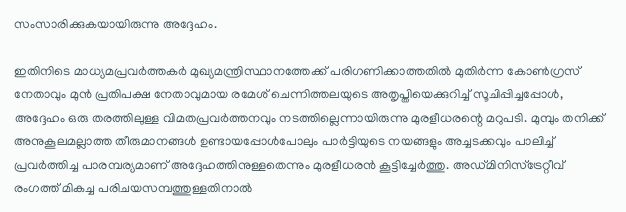സംസാരിക്കുകയായിരുന്നു അദ്ദേഹം.

ഇതിനിടെ മാധ്യമപ്രവർത്തകർ മുഖ്യമന്ത്രിസ്ഥാനത്തേക്ക് പരിഗണിക്കാത്തതിൽ മുതിർന്ന കോൺഗ്രസ് നേതാവും മുൻ പ്രതിപക്ഷ നേതാവുമായ രമേശ് ചെന്നിത്തലയുടെ അതൃപ്തിയെക്കുറിച്ച് സൂചിപ്പിച്ചപ്പോൾ, അദ്ദേഹം ഒരു തരത്തിലുള്ള വിമതപ്രവർത്തനവും നടത്തില്ലെന്നായിരുന്നു മുരളീധരന്റെ മറുപടി. മുമ്പും തനിക്ക് അനുകൂലമല്ലാത്ത തീരുമാനങ്ങൾ ഉണ്ടായപ്പോൾപോലും പാർട്ടിയുടെ നയങ്ങളും അച്ചടക്കവും പാലിച്ച് പ്രവർത്തിച്ച പാരമ്പര്യമാണ് അദ്ദേഹത്തിനുള്ളതെന്നും മുരളീധരൻ കൂട്ടിച്ചേർത്തു. അഡ്മിനിസ്‌ട്രേറ്റീവ് രംഗത്ത് മികച്ച പരിചയസമ്പത്തുള്ളതിനാൽ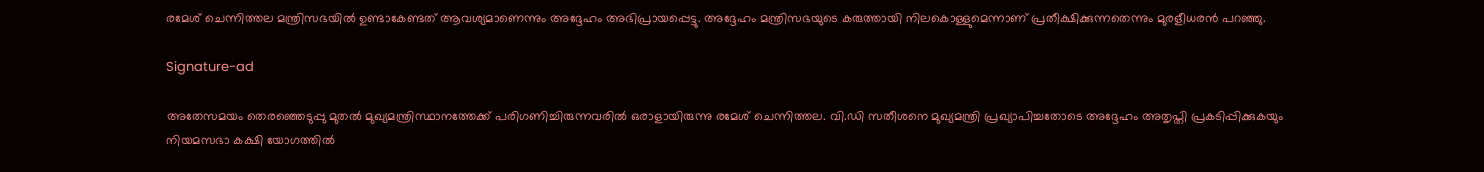രമേശ് ചെന്നിത്തല മന്ത്രിസഭയിൽ ഉണ്ടാകേണ്ടത് ആവശ്യമാണെന്നും അദ്ദേഹം അഭിപ്രായപ്പെട്ടു. അദ്ദേഹം മന്ത്രിസഭയുടെ കരുത്തായി നിലകൊള്ളുമെന്നാണ് പ്രതീക്ഷിക്കുന്നതെന്നും മുരളീധരൻ പറഞ്ഞു.

Signature-ad

അതേസമയം തെരഞ്ഞെടുപ്പു മുതൽ മുഖ്യമന്ത്രിസ്ഥാനത്തേക്ക് പരിഗണിച്ചിരുന്നവരിൽ ഒരാളായിരുന്നു രമേശ് ചെന്നിത്തല. വി.ഡി സതീശനെ മുഖ്യമന്ത്രി പ്രഖ്യാപിച്ചതോടെ അദ്ദേഹം അതൃപ്തി പ്രകടിപ്പിക്കുകയും നിയമസഭാ കക്ഷി യോഗത്തിൽ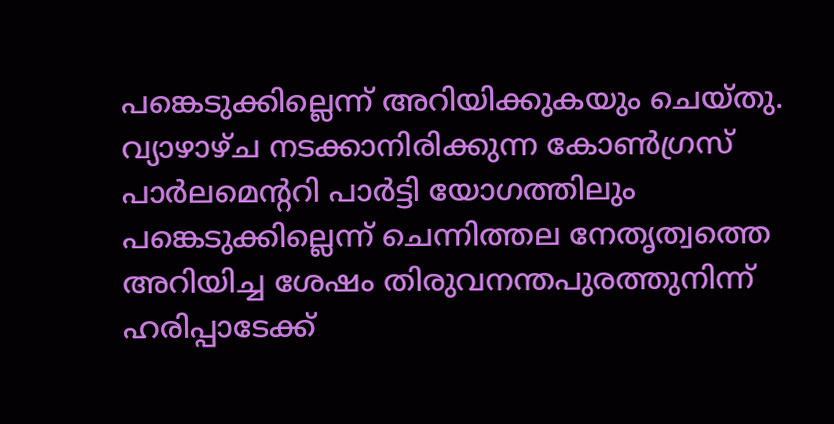പങ്കെടുക്കില്ലെന്ന് അറിയിക്കുകയും ചെയ്തു. വ്യാഴാഴ്ച നടക്കാനിരിക്കുന്ന കോൺഗ്രസ് പാർലമെന്ററി പാർട്ടി യോഗത്തിലും പങ്കെടുക്കില്ലെന്ന് ചെന്നിത്തല നേതൃത്വത്തെ അറിയിച്ച ശേഷം തിരുവനന്തപുരത്തുനിന്ന് ഹരിപ്പാടേക്ക്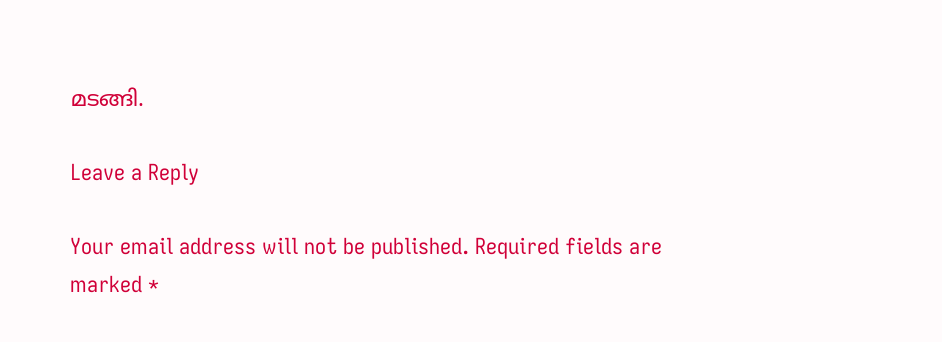മടങ്ങി.

Leave a Reply

Your email address will not be published. Required fields are marked *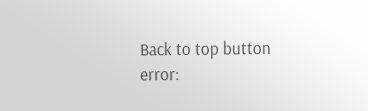Back to top button
error: